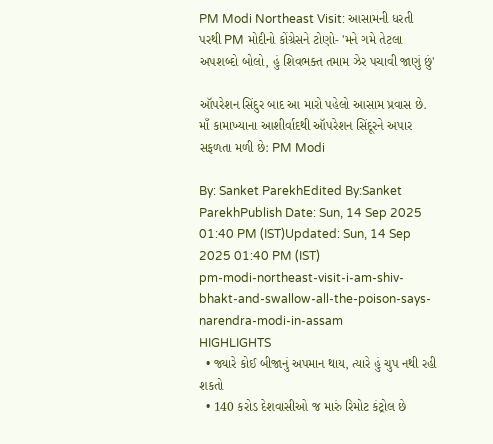PM Modi Northeast Visit: આસામની ધરતી પરથી PM મોદીનો કોંગ્રેસને ટોણો- 'મને ગમે તેટલા અપશબ્દો બોલો, હું શિવભક્ત તમામ ઝેર પચાવી જાણું છું'

ઑપરેશન સિંદુર બાદ આ મારો પહેલો આસામ પ્રવાસ છે. માઁ કામાખ્યાના આશીર્વાદથી ઑપરેશન સિંદૂરને અપાર સફળતા મળી છે: PM Modi

By: Sanket ParekhEdited By:Sanket ParekhPublish Date: Sun, 14 Sep 2025 01:40 PM (IST)Updated: Sun, 14 Sep 2025 01:40 PM (IST)
pm-modi-northeast-visit-i-am-shiv-bhakt-and-swallow-all-the-poison-says-narendra-modi-in-assam
HIGHLIGHTS
  • જ્યારે કોઈ બીજાનું અપમાન થાય, ત્યારે હું ચુપ નથી રહી શકતો
  • 140 કરોડ દેશવાસીઓ જ મારું રિમોટ કંટ્રોલ છે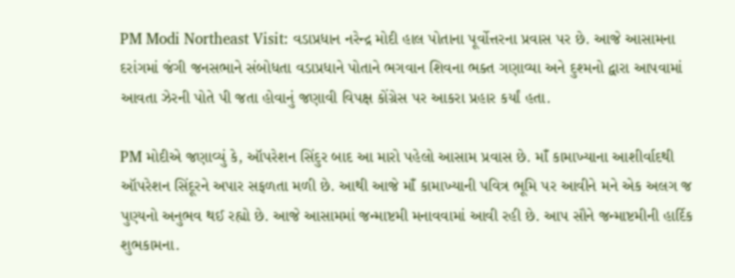PM Modi Northeast Visit: વડાપ્રધાન નરેન્દ્ર મોદી હાલ પોતાના પૂર્વોત્તરના પ્રવાસ પર છે. આજે આસામના દરાંગમાં જંગી જનસભાને સંબોધતા વડાપ્રધાને પોતાને ભગવાન શિવના ભક્ત ગણાવ્યા અને દુશ્મનો દ્વારા આપવામાં આવતા ઝેરની પોતે પી જતા હોવાનું જણાવી વિપક્ષ કોંગ્રેસ પર આકરા પ્રહાર કર્યાં હતા.

PM મોદીએ જણાવ્યું કે, ઑપરેશન સિંદુર બાદ આ મારો પહેલો આસામ પ્રવાસ છે. માઁ કામાખ્યાના આશીર્વાદથી ઑપરેશન સિંદૂરને અપાર સફળતા મળી છે. આથી આજે માઁ કામાખ્યાની પવિત્ર ભૂમિ પર આવીને મને એક અલગ જ પુણ્યનો અનુભવ થઈ રહ્યો છે. આજે આસામમાં જન્માષ્ટમી મનાવવામાં આવી રહી છે. આપ સૌને જન્માષ્ટમીની હાર્દિક શુભકામના.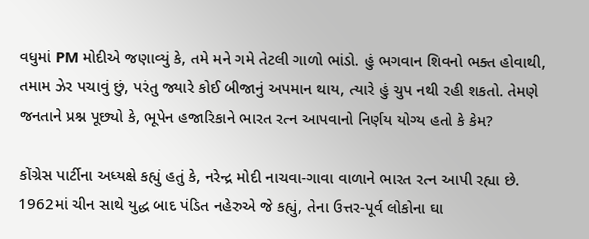વધુમાં PM મોદીએ જણાવ્યું કે, તમે મને ગમે તેટલી ગાળો ભાંડો. હું ભગવાન શિવનો ભક્ત હોવાથી, તમામ ઝેર પચાવું છું, પરંતુ જ્યારે કોઈ બીજાનું અપમાન થાય, ત્યારે હું ચુપ નથી રહી શકતો. તેમણે જનતાને પ્રશ્ન પૂછ્યો કે, ભૂપેન હજારિકાને ભારત રત્ન આપવાનો નિર્ણય યોગ્ય હતો કે કેમ?

કોંગ્રેસ પાર્ટીના અધ્યક્ષે કહ્યું હતું કે, નરેન્દ્ર મોદી નાચવા-ગાવા વાળાને ભારત રત્ન આપી રહ્યા છે. 1962માં ચીન સાથે યુદ્ધ બાદ પંડિત નહેરુએ જે કહ્યું, તેના ઉત્તર-પૂર્વ લોકોના ઘા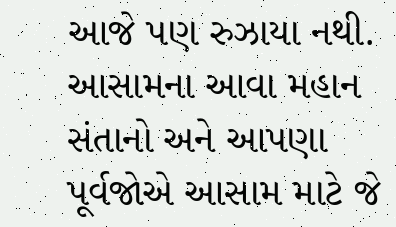આજે પણ રુઝાયા નથી. આસામના આવા મહાન સંતાનો અને આપણા પૂર્વજોએ આસામ માટે જે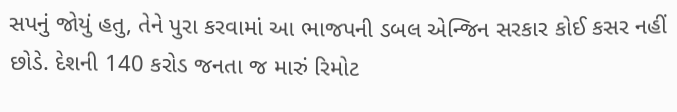સપનું જોયું હતુ, તેને પુરા કરવામાં આ ભાજપની ડબલ એન્જિન સરકાર કોઈ કસર નહીં છોડે. દેશની 140 કરોડ જનતા જ મારું રિમોટ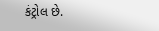કંટ્રોલ છે.